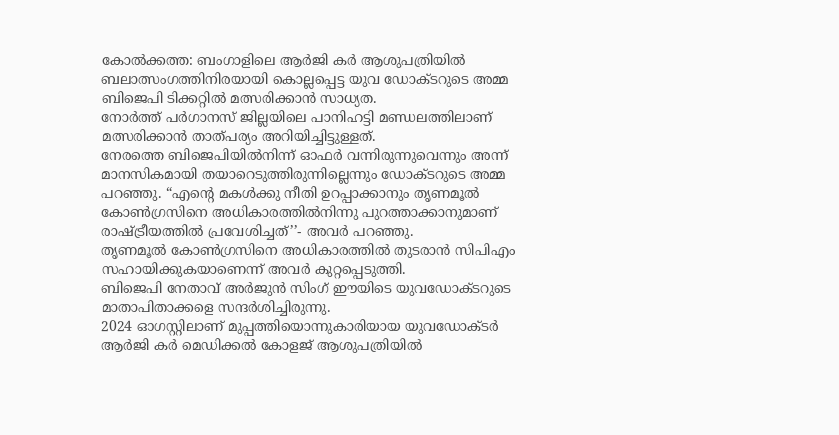കോൽക്കത്ത: ബംഗാളിലെ ആർജി കർ ആശുപത്രിയിൽ ബലാത്സംഗത്തിനിരയായി കൊല്ലപ്പെട്ട യുവ ഡോക്ടറുടെ അമ്മ ബിജെപി ടിക്കറ്റിൽ മത്സരിക്കാൻ സാധ്യത.
നോർത്ത് പർഗാനസ് ജില്ലയിലെ പാനിഹട്ടി മണ്ഡലത്തിലാണ് മത്സരിക്കാൻ താത്പര്യം അറിയിച്ചിട്ടുള്ളത്.
നേരത്തെ ബിജെപിയിൽനിന്ന് ഓഫർ വന്നിരുന്നുവെന്നും അന്ന് മാനസികമായി തയാറെടുത്തിരുന്നില്ലെന്നും ഡോക്ടറുടെ അമ്മ പറഞ്ഞു. “എന്റെ മകൾക്കു നീതി ഉറപ്പാക്കാനും തൃണമൂൽ കോൺഗ്രസിനെ അധികാരത്തിൽനിന്നു പുറത്താക്കാനുമാണ് രാഷ്ട്രീയത്തിൽ പ്രവേശിച്ചത്’’- അവർ പറഞ്ഞു.
തൃണമൂൽ കോൺഗ്രസിനെ അധികാരത്തിൽ തുടരാൻ സിപിഎം സഹായിക്കുകയാണെന്ന് അവർ കുറ്റപ്പെടുത്തി.
ബിജെപി നേതാവ് അർജുൻ സിംഗ് ഈയിടെ യുവഡോക്ടറുടെ മാതാപിതാക്കളെ സന്ദർശിച്ചിരുന്നു.
2024 ഓഗസ്റ്റിലാണ് മുപ്പത്തിയൊന്നുകാരിയായ യുവഡോക്ടർ ആർജി കർ മെഡിക്കൽ കോളജ് ആശുപത്രിയിൽ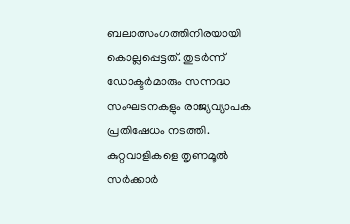ബലാത്സംഗത്തിനിരയായി കൊല്ലപ്പെട്ടത്. തുടർന്ന് ഡോക്ടർമാരും സന്നദ്ധ സംഘടനകളും രാജ്യവ്യാപക പ്രതിഷേധം നടത്തി. കുറ്റവാളികളെ തൃണമൂൽ സർക്കാർ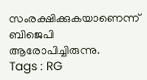സംരക്ഷിക്കുകയാണെന്ന് ബിജെപി ആരോപിച്ചിരുന്നു.
Tags : RG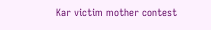Kar victim mother contest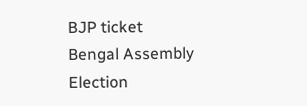BJP ticket Bengal Assembly Election